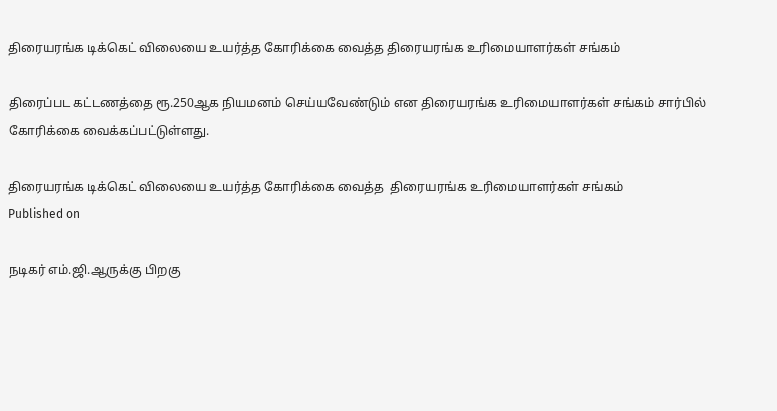திரையரங்க டிக்கெட் விலையை உயர்த்த கோரிக்கை வைத்த திரையரங்க உரிமையாளர்கள் சங்கம்

திரைப்பட கட்டணத்தை ரூ.250ஆக நியமனம் செய்யவேண்டும் என திரையரங்க உரிமையாளர்கள் சங்கம் சார்பில் கோரிக்கை வைக்கப்பட்டுள்ளது.

திரையரங்க டிக்கெட் விலையை உயர்த்த கோரிக்கை வைத்த  திரையரங்க உரிமையாளர்கள் சங்கம்
Published on

நடிகர் எம்.ஜி.ஆருக்கு பிறகு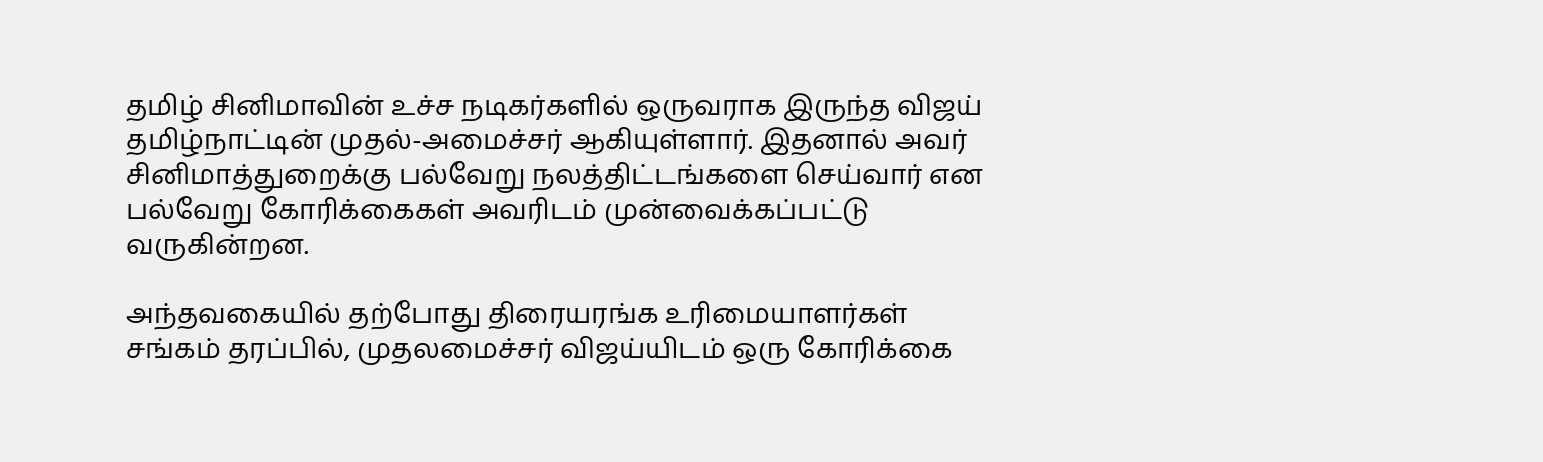தமிழ் சினிமாவின் உச்ச நடிகர்களில் ஒருவராக இருந்த விஜய் தமிழ்நாட்டின் முதல்-அமைச்சர் ஆகியுள்ளார். இதனால் அவர் சினிமாத்துறைக்கு பல்வேறு நலத்திட்டங்களை செய்வார் என பல்வேறு கோரிக்கைகள் அவரிடம் முன்வைக்கப்பட்டு வருகின்றன.

அந்தவகையில் தற்போது திரையரங்க உரிமையாளர்கள் சங்கம் தரப்பில், முதலமைச்சர் விஜய்யிடம் ஒரு கோரிக்கை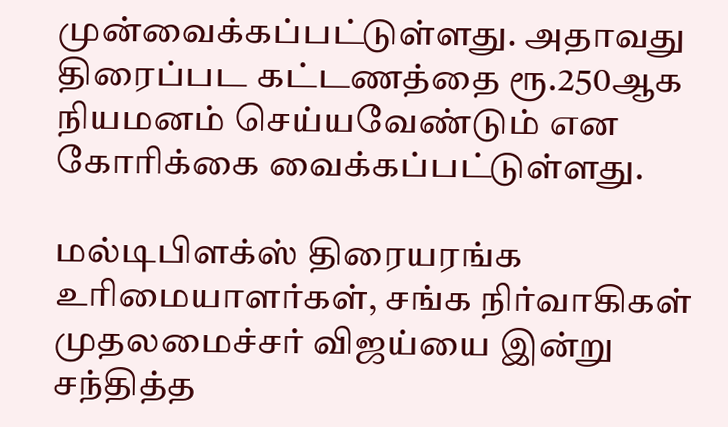முன்வைக்கப்பட்டுள்ளது. அதாவது திரைப்பட கட்டணத்தை ரூ.250ஆக நியமனம் செய்யவேண்டும் என கோரிக்கை வைக்கப்பட்டுள்ளது.

மல்டிபிளக்ஸ் திரையரங்க உரிமையாளர்கள், சங்க நிர்வாகிகள் முதலமைச்சர் விஜய்யை இன்று சந்தித்த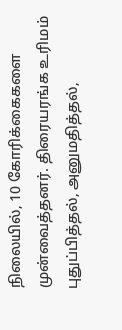நிலையில், 10 கோரிக்கைகளை முன்வைத்தனர். திரையரங்க உரிமம் புதுப்பித்தல், அனுமதித்தல்,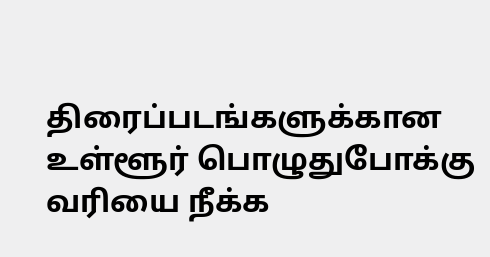திரைப்படங்களுக்கான உள்ளூர் பொழுதுபோக்கு வரியை நீக்க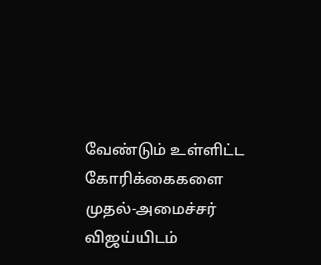வேண்டும் உள்ளிட்ட கோரிக்கைகளை முதல்-அமைச்சர் விஜய்யிடம்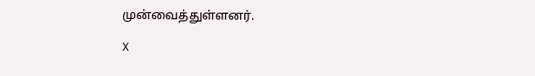முன்வைத்துள்ளனர்.

X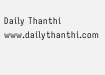Daily Thanthi
www.dailythanthi.com